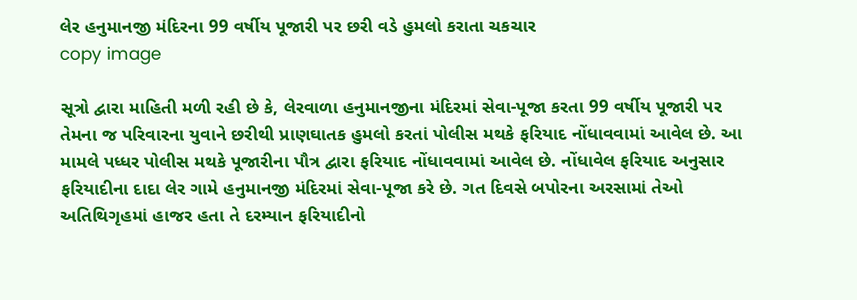લેર હનુમાનજી મંદિરના 99 વર્ષીય પૂજારી પર છરી વડે હુમલો કરાતા ચકચાર
copy image

સૂત્રો દ્વારા માહિતી મળી રહી છે કે, લેરવાળા હનુમાનજીના મંદિરમાં સેવા-પૂજા કરતા 99 વર્ષીય પૂજારી પર તેમના જ પરિવારના યુવાને છરીથી પ્રાણઘાતક હુમલો કરતાં પોલીસ મથકે ફરિયાદ નોંધાવવામાં આવેલ છે. આ મામલે પધ્ધર પોલીસ મથકે પૂજારીના પૌત્ર દ્વારા ફરિયાદ નોંધાવવામાં આવેલ છે. નોંધાવેલ ફરિયાદ અનુસાર ફરિયાદીના દાદા લેર ગામે હનુમાનજી મંદિરમાં સેવા-પૂજા કરે છે. ગત દિવસે બપોરના અરસામાં તેઓ અતિથિગૃહમાં હાજર હતા તે દરમ્યાન ફરિયાદીનો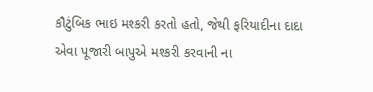કૌટુંબિક ભાઇ મશ્કરી કરતો હતો, જેથી ફરિયાદીના દાદા એવા પૂજારી બાપુએ મશ્કરી કરવાની ના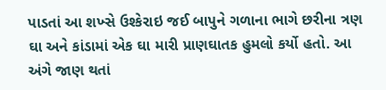પાડતાં આ શખ્સે ઉશ્કેરાઇ જઈ બાપુને ગળાના ભાગે છરીના ત્રણ ઘા અને કાંડામાં એક ઘા મારી પ્રાણઘાતક હુમલો કર્યો હતો. આ અંગે જાણ થતાં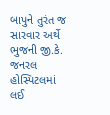બાપુને તુરંત જ સારવાર અર્થે ભુજની જી.કે. જનરલ હોસ્પિટલમાં લઈ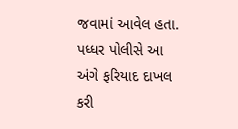જવામાં આવેલ હતા. પધ્ધર પોલીસે આ અંગે ફરિયાદ દાખલ કરી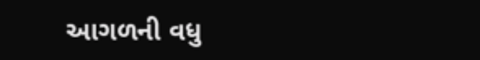આગળની વધુ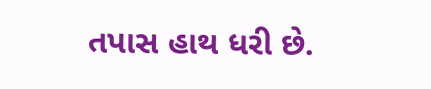તપાસ હાથ ધરી છે.